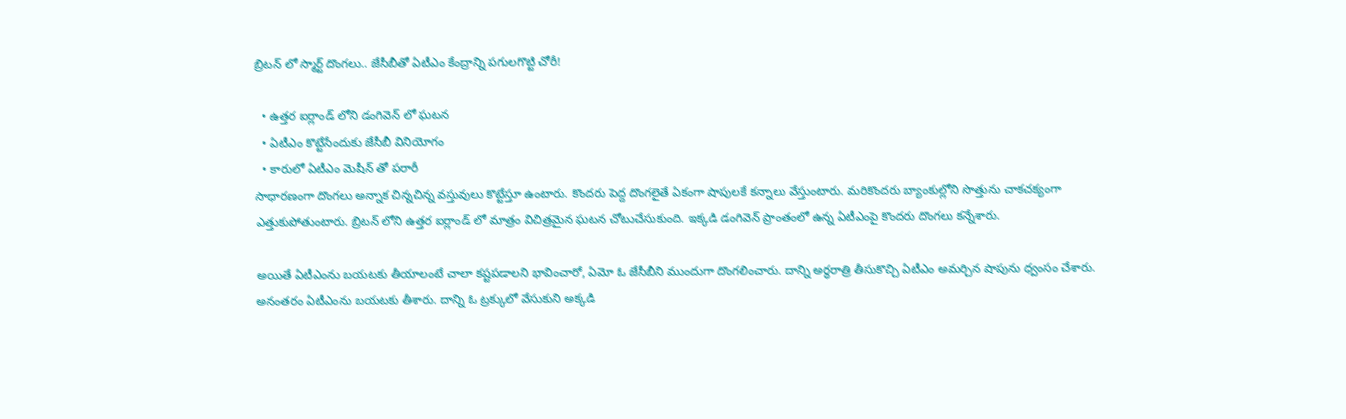బ్రిటన్ లో స్మార్ట్ దొంగలు.. జేసీబీతో ఏటీఎం కేంద్రాన్ని పగులగొట్టి చోరీ!

  • ఉత్తర ఐర్లాండ్ లోని డంగివెన్ లో ఘటన
  • ఏటీఎం కొట్టేసేందుకు జేసీబీ వినియోగం
  • కారులో ఏటీఎం మెషీన్ తో పరారీ
సాధారణంగా దొంగలు అన్నాక చిన్నచిన్న వస్తువులు కొట్టేస్తూ ఉంటారు. కొందరు పెద్ద దొంగలైతే ఏకంగా షాపులకే కన్నాలు వేస్తుంటారు. మరికొందరు బ్యాంకుల్లోని సొత్తును చాకచక్యంగా ఎత్తుకుపోతుంటారు. బ్రిటన్ లోని ఉత్తర ఐర్లాండ్ లో మాత్రం విచిత్రమైన ఘటన చోటుచేసుకుంది. ఇక్కడి డంగివెన్ ప్రాంతంలో ఉన్న ఏటీఎంపై కొందరు దొంగలు కన్నేశారు.

అయితే ఏటీఎంను బయటకు తీయాలంటే చాలా కష్టపడాలని భావించారో, ఏమో ఓ జేసీబీని ముందుగా దొంగలించారు. దాన్ని అర్ధరాత్రి తీసుకొచ్చి ఏటీఎం అమర్చిన షాపును ధ్వంసం చేశారు. అనంతరం ఏటీఎంను బయటకు తీశారు. దాన్ని ఓ ట్రక్కులో వేసుకుని అక్కడి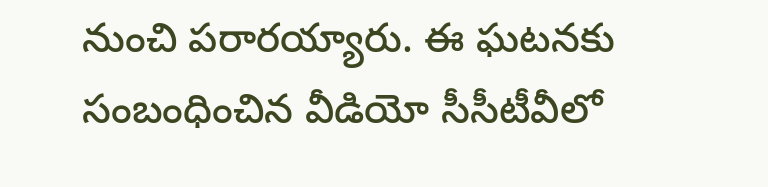నుంచి పరారయ్యారు. ఈ ఘటనకు సంబంధించిన వీడియో సీసీటీవీలో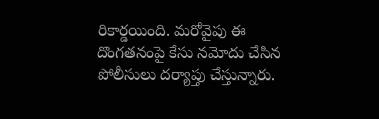రికార్డయింది. మరోవైపు ఈ దొంగతనంపై కేసు నమోదు చేసిన పోలీసులు దర్యాప్తు చేస్తున్నారు.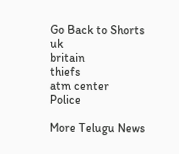Go Back to Shorts
uk
britain
thiefs
atm center
Police

More Telugu News